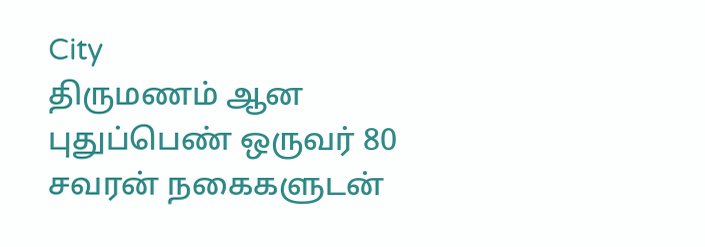City
திருமணம் ஆன புதுப்பெண் ஒருவர் 80 சவரன் நகைகளுடன்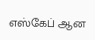எஸ்கேப் ஆன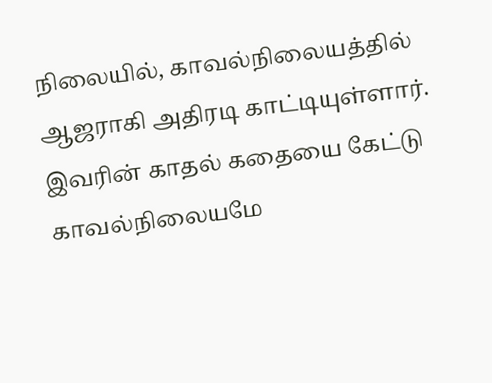நிலையில், காவல்நிலையத்தில் ஆஜராகி அதிரடி காட்டியுள்ளார். இவரின் காதல் கதையை கேட்டு காவல்நிலையமே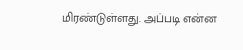மிரண்டுள்ளது. அப்படி என்ன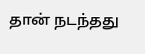தான் நடந்தது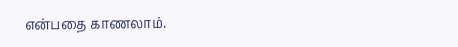என்பதை காணலாம்.